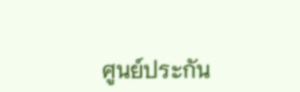ศูนย์ประกัน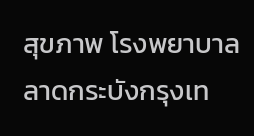สุขภาพ โรงพยาบาลลาดกระบังกรุงเท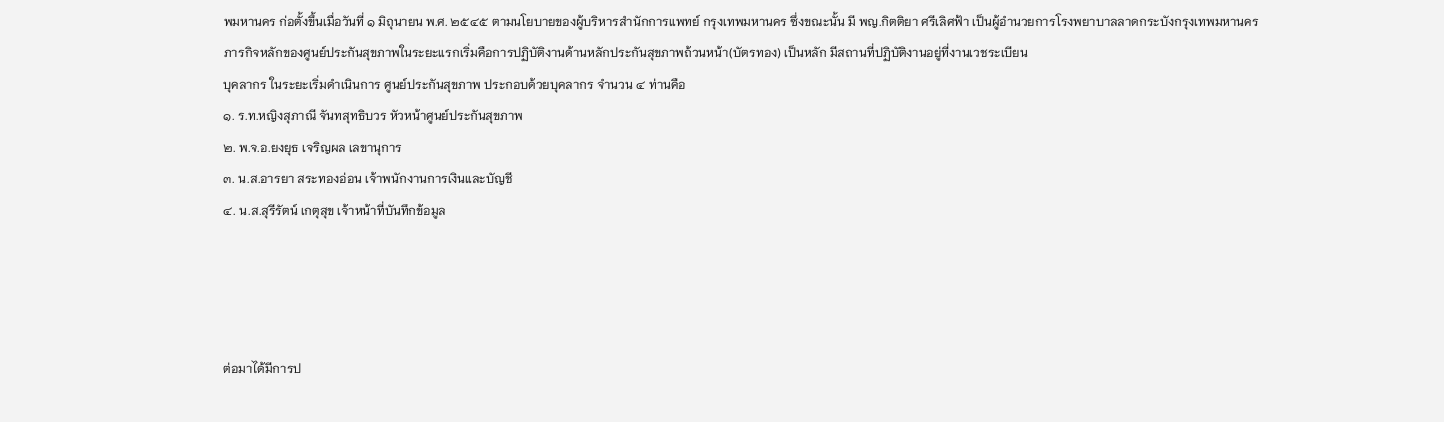พมหานคร ก่อตั้งขึ้นเมื่อวันที่ ๑ มิถุนายน พ.ศ. ๒๕๔๕ ตามนโยบายของผู้บริหารสำนักการแพทย์ กรุงเทพมหานคร ซึ่งขณะนั้น มี พญ.กิตติยา ศรีเลิศฟ้า เป็นผู้อำนวยการโรงพยาบาลลาดกระบังกรุงเทพมหานคร
ภารกิจหลักของศูนย์ประกันสุขภาพในระยะแรกเริ่มคือการปฏิบัติงานด้านหลักประกันสุขภาพถ้วนหน้า(บัตรทอง) เป็นหลัก มีสถานที่ปฏิบัติงานอยู่ที่งานเวชระเบียน
บุคลากร ในระยะเริ่มดำเนินการ ศูนย์ประกันสุขภาพ ประกอบด้วยบุคลากร จำนวน ๔ ท่านคือ
๑. ร.ท.หญิงสุภาณี จันทสุทธิบวร หัวหน้าศูนย์ประกันสุขภาพ
๒. พ.จ.อ.ยงยุธ เจริญผล เลขานุการ
๓. น.ส.อารยา สระทองอ่อน เจ้าพนักงานการเงินและบัญชี
๔. น.ส.สุรีรัตน์ เกตุสุข เจ้าหน้าที่บันทึกข้อมูล




ต่อมาได้มีการป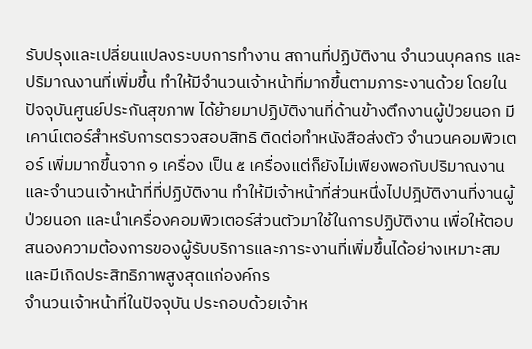รับปรุงและเปลี่ยนแปลงระบบการทำงาน สถานที่ปฏิบัติงาน จำนวนบุคลกร และปริมาณงานที่เพิ่มขึ้น ทำให้มีจำนวนเจ้าหน้าที่มากขึ้นตามภาระงานด้วย โดยในปัจจุบันศูนย์ประกันสุขภาพ ได้ย้ายมาปฏิบัติงานที่ด้านข้างตึกงานผู้ป่วยนอก มีเคาน์เตอร์สำหรับการตรวจสอบสิทธิ ติดต่อทำหนังสือส่งตัว จำนวนคอมพิวเตอร์ เพิ่มมากขึ้นจาก ๑ เครื่อง เป็น ๕ เครื่องแต่ก็ยังไม่เพียงพอกับปริมาณงานและจำนวนเจ้าหน้าที่ที่ปฏิบัติงาน ทำให้มีเจ้าหน้าที่ส่วนหนึ่งไปปฎิบัติงานที่งานผู้ป่วยนอก และนำเครื่องคอมพิวเตอร์ส่วนตัวมาใช้ในการปฏิบัติงาน เพื่อให้ตอบสนองความต้องการของผู้รับบริการและภาระงานที่เพิ่มขึ้นได้อย่างเหมาะสมและมีเกิดประสิทธิภาพสูงสุดแก่องค์กร
จำนวนเจ้าหน้าที่ในปัจจุบัน ประกอบด้วยเจ้าห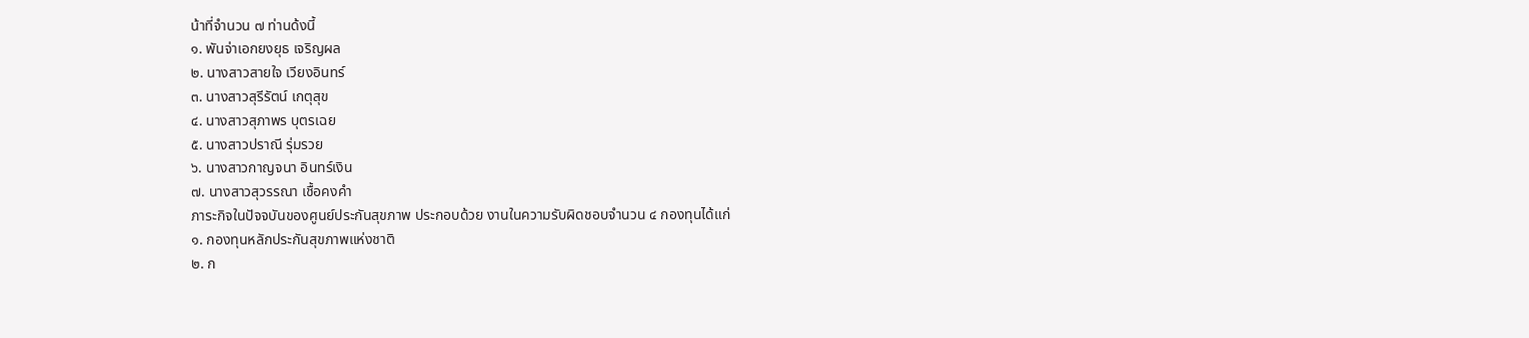น้าที่จำนวน ๗ ท่านด้งนี้
๑. พันจ่าเอกยงยุธ เจริญผล
๒. นางสาวสายใจ เวียงอินทร์
๓. นางสาวสุรีรัตน์ เกตุสุข
๔. นางสาวสุภาพร บุตรเฉย
๕. นางสาวปราณี รุ่มรวย
๖. นางสาวกาญจนา อินทร์เงิน
๗. นางสาวสุวรรณา เชื้อคงคำ
ภาระกิจในปัจจบันของศูนย์ประกันสุขภาพ ประกอบด้วย งานในความรับผิดชอบจำนวน ๔ กองทุนได้แก่
๑. กองทุนหลักประกันสุขภาพแห่งชาติ
๒. ก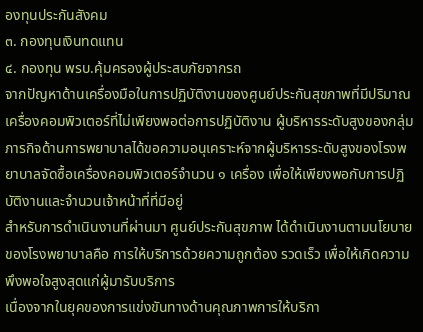องทุนประกันสังคม
๓. กองทุนเงินทดแทน
๔. กองทุน พรบ.คุ้มครองผู้ประสบภัยจากรถ
จากปัญหาด้านเครื่องมือในการปฏิบัติงานของศูนย์ประกันสุขภาพที่มีปริมาณเครื่องคอมพิวเตอร์ที่ไม่เพียงพอต่อการปฏิบัติงาน ผู้บริหารระดับสูงของกลุ่มภารกิจด้านการพยาบาลได้ขอความอนุเคราะห์จากผู้บริหารระดับสูงของโรงพยาบาลจัดซื้อเครื่องคอมพิวเตอร์จำนวน ๑ เครื่อง เพื่อให้เพียงพอกับการปฏิบัติงานและจำนวนเจ้าหน้าที่ที่มีอยู่
สำหรับการดำเนินงานที่ผ่านมา ศูนย์ประกันสุขภาพ ได้ดำเนินงานตามนโยบายของโรงพยาบาลคือ การให้บริการด้วยความถูกต้อง รวดเร็ว เพื่อให้เกิดความพึงพอใจสูงสุดแก่ผู้มารับบริการ
เนื่องจากในยุคของการแข่งขันทางด้านคุณภาพการให้บริกา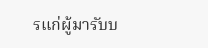รแก่ผู้มารับบ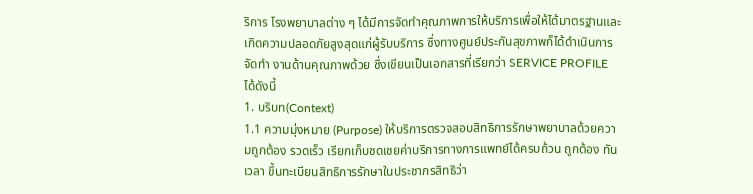ริการ โรงพยาบาลต่าง ๆ ได้มีการจัดทำคุณภาพการให้บริการเพื่อให้ได้มาตรฐานและเกิดความปลอดภัยสูงสุดแก่ผู้รับบริการ ซึ่งทางศูนย์ประกันสุขภาพก็ได้ดำเนินการจัดทำ งานด้านคุณภาพด้วย ซึ่งเขียนเป็นเอกสารที่เรียกว่า SERVICE PROFILE ได้ดังนี้
1. บริบท(Context)
1.1 ความมุ่งหมาย (Purpose) ให้บริการตรวจสอบสิทธิการรักษาพยาบาลด้วยความถูกต้อง รวดเร็ว เรียกเก็บชดเชยค่าบริการทางการแพทย์ได้ครบถ้วน ถูกต้อง ทันเวลา ขึ้นทะเบียนสิทธิการรักษาในประชากรสิทธิว่า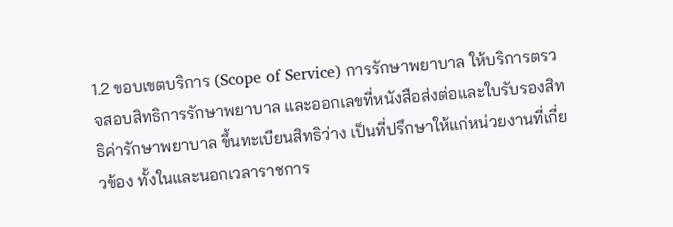1.2 ขอบเขตบริการ (Scope of Service) การรักษาพยาบาล ให้บริการตรวจสอบสิทธิการรักษาพยาบาล และออกเลขที่หนังสือส่งต่อและใบรับรองสิทธิค่ารักษาพยาบาล ขึ้นทะเบียนสิทธิว่าง เป็นที่ปรึกษาให้แก่หน่วยงานที่เกี่ยวข้อง ทั้งในและนอกเวลาราชการ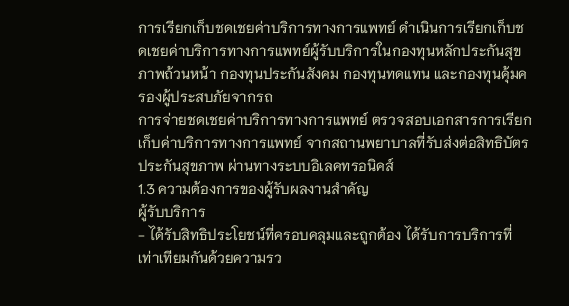การเรียกเก็บชดเชยค่าบริการทางการแพทย์ ดำเนินการเรียกเก็บชดเชยค่าบริการทางการแพทย์ผู้รับบริการในกองทุนหลักประกันสุขภาพถ้วนหน้า กองทุนประกันสังคม กองทุนทดแทน และกองทุนคุ้มครองผู้ประสบภัยจากรถ
การจ่ายชดเชยค่าบริการทางการแพทย์ ตรวจสอบเอกสารการเรียกเก็บค่าบริการทางการแพทย์ จากสถานพยาบาลที่รับส่งต่อสิทธิบัตรประกันสุขภาพ ผ่านทางระบบอิเลคทรอนิคส์
1.3 ความต้องการของผู้รับผลงานสำคัญ
ผู้รับบริการ
- ได้รับสิทธิประโยชน์ที่ครอบคลุมและถูกต้อง ได้รับการบริการที่เท่าเทียมกันด้วยความรว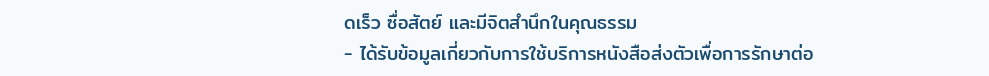ดเร็ว ซื่อสัตย์ และมีจิตสำนึกในคุณธรรม
- ได้รับข้อมูลเกี่ยวกับการใช้บริการหนังสือส่งตัวเพื่อการรักษาต่อ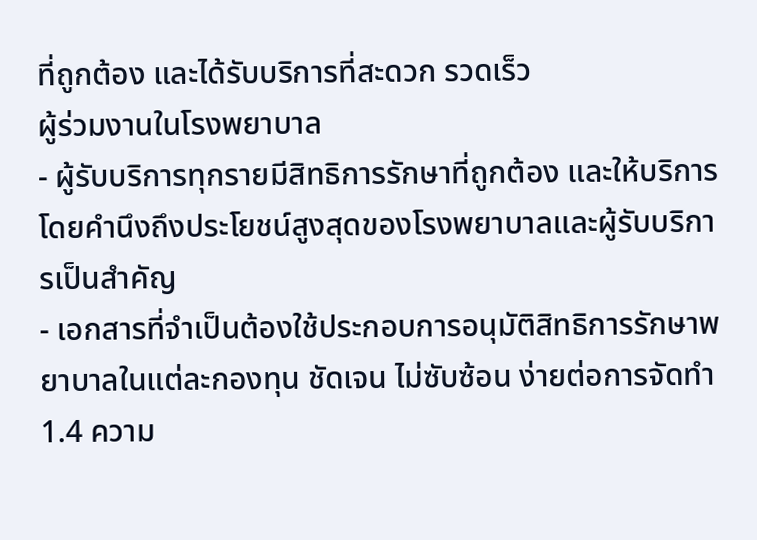ที่ถูกต้อง และได้รับบริการที่สะดวก รวดเร็ว
ผู้ร่วมงานในโรงพยาบาล
- ผู้รับบริการทุกรายมีสิทธิการรักษาที่ถูกต้อง และให้บริการโดยคำนึงถึงประโยชน์สูงสุดของโรงพยาบาลและผู้รับบริการเป็นสำคัญ
- เอกสารที่จำเป็นต้องใช้ประกอบการอนุมัติสิทธิการรักษาพยาบาลในแต่ละกองทุน ชัดเจน ไม่ซับซ้อน ง่ายต่อการจัดทำ
1.4 ความ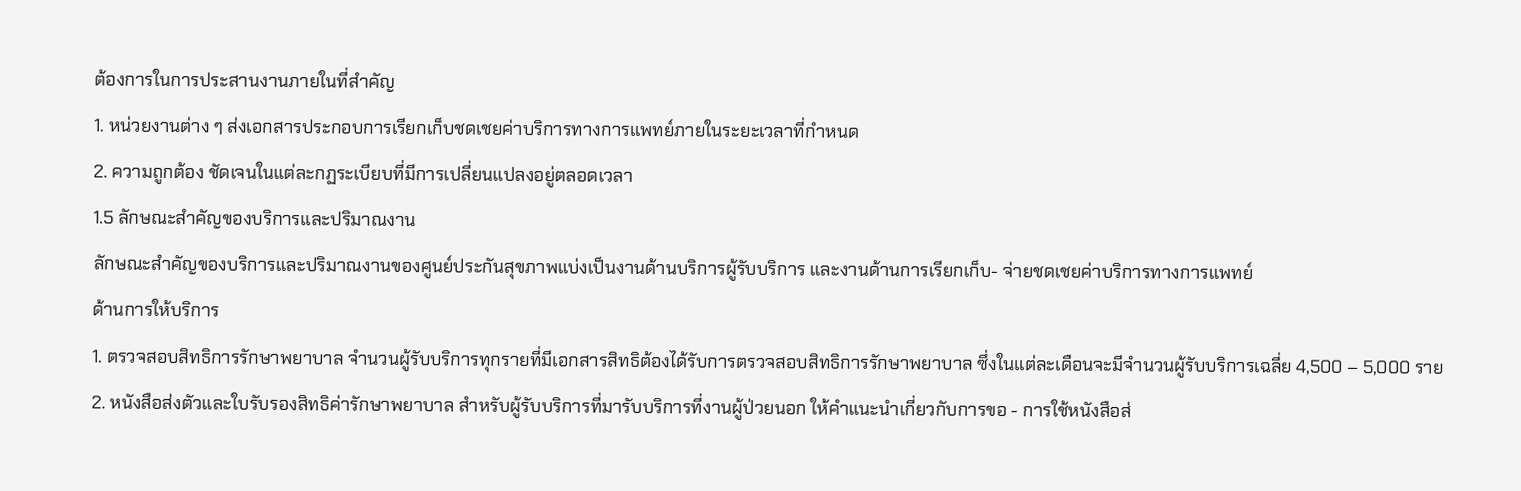ต้องการในการประสานงานภายในที่สำคัญ
1. หน่วยงานต่าง ๆ ส่งเอกสารประกอบการเรียกเก็บชดเชยค่าบริการทางการแพทย์ภายในระยะเวลาที่กำหนด
2. ความถูกต้อง ชัดเจนในแต่ละกฏระเบียบที่มีการเปลี่ยนแปลงอยู่ตลอดเวลา
1.5 ลักษณะสำคัญของบริการและปริมาณงาน
ลักษณะสำคัญของบริการและปริมาณงานของศูนย์ประกันสุขภาพแบ่งเป็นงานด้านบริการผู้รับบริการ และงานด้านการเรียกเก็บ- จ่ายชดเชยค่าบริการทางการแพทย์
ด้านการให้บริการ
1. ตรวจสอบสิทธิการรักษาพยาบาล จำนวนผู้รับบริการทุกรายที่มีเอกสารสิทธิต้องได้รับการตรวจสอบสิทธิการรักษาพยาบาล ซึ่งในแต่ละเดือนจะมีจำนวนผู้รับบริการเฉลี่ย 4,500 – 5,000 ราย
2. หนังสือส่งตัวและใบรับรองสิทธิค่ารักษาพยาบาล สำหรับผู้รับบริการที่มารับบริการที่งานผู้ป่วยนอก ให้คำแนะนำเกี่ยวกับการขอ - การใช้หนังสือส่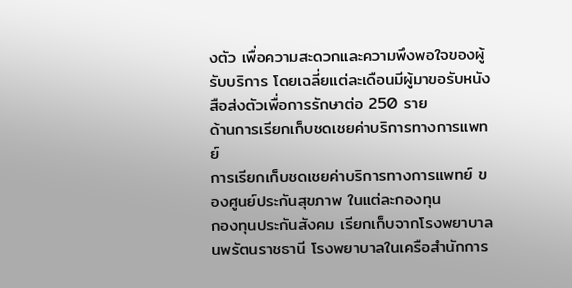งตัว เพื่อความสะดวกและความพึงพอใจของผู้รับบริการ โดยเฉลี่ยแต่ละเดือนมีผู้มาขอรับหนังสือส่งตัวเพื่อการรักษาต่อ 250 ราย
ด้านการเรียกเก็บชดเชยค่าบริการทางการแพทย์
การเรียกเก็บชดเชยค่าบริการทางการแพทย์ ของศูนย์ประกันสุขภาพ ในแต่ละกองทุน
กองทุนประกันสังคม เรียกเก็บจากโรงพยาบาลนพรัตนราชธานี โรงพยาบาลในเครือสำนักการ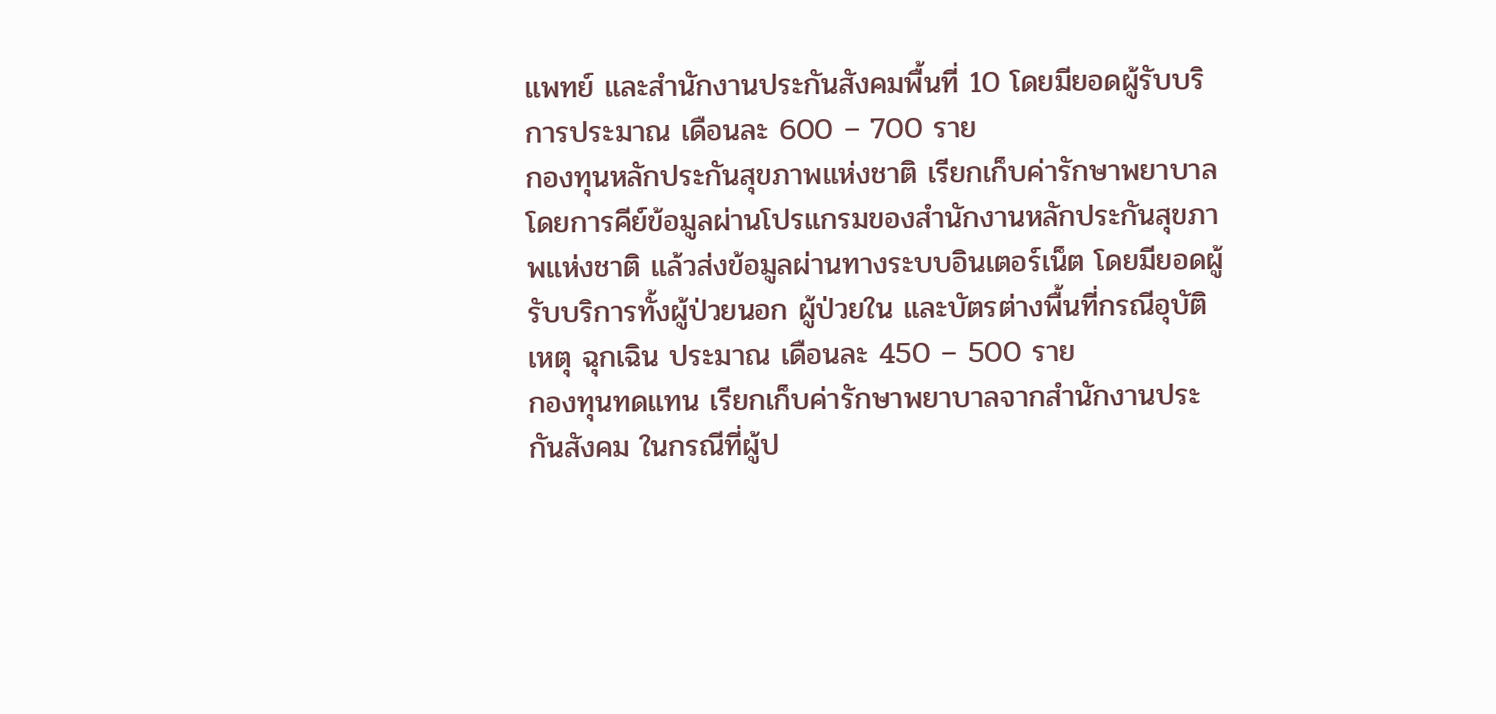แพทย์ และสำนักงานประกันสังคมพื้นที่ 10 โดยมียอดผู้รับบริการประมาณ เดือนละ 600 – 700 ราย
กองทุนหลักประกันสุขภาพแห่งชาติ เรียกเก็บค่ารักษาพยาบาลโดยการคีย์ข้อมูลผ่านโปรแกรมของสำนักงานหลักประกันสุขภาพแห่งชาติ แล้วส่งข้อมูลผ่านทางระบบอินเตอร์เน็ต โดยมียอดผู้รับบริการทั้งผู้ป่วยนอก ผู้ป่วยใน และบัตรต่างพื้นที่กรณีอุบัติเหตุ ฉุกเฉิน ประมาณ เดือนละ 450 – 500 ราย
กองทุนทดแทน เรียกเก็บค่ารักษาพยาบาลจากสำนักงานประกันสังคม ในกรณีที่ผู้ป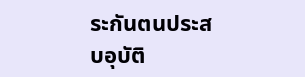ระกันตนประสบอุบัติ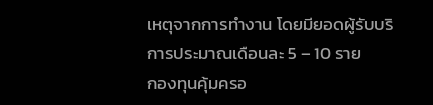เหตุจากการทำงาน โดยมียอดผู้รับบริการประมาณเดือนละ 5 – 10 ราย
กองทุนคุ้มครอ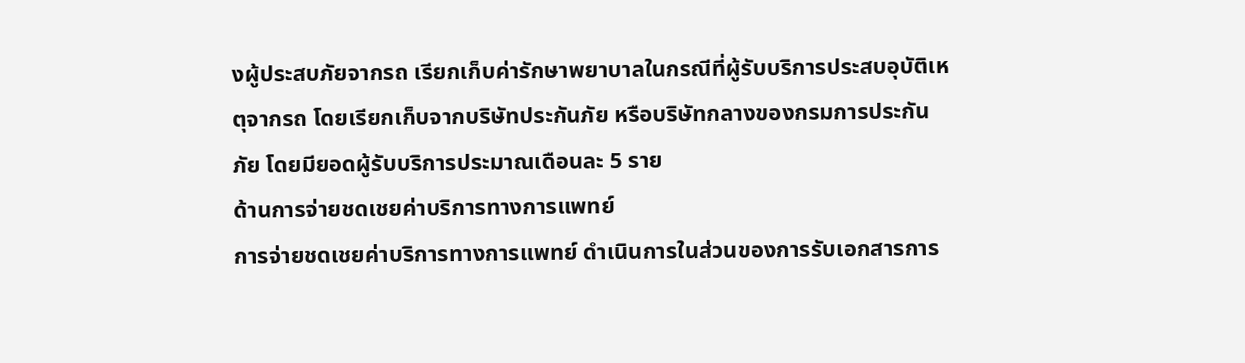งผู้ประสบภัยจากรถ เรียกเก็บค่ารักษาพยาบาลในกรณีที่ผู้รับบริการประสบอุบัติเหตุจากรถ โดยเรียกเก็บจากบริษัทประกันภัย หรือบริษัทกลางของกรมการประกันภัย โดยมียอดผู้รับบริการประมาณเดือนละ 5 ราย
ด้านการจ่ายชดเชยค่าบริการทางการแพทย์
การจ่ายชดเชยค่าบริการทางการแพทย์ ดำเนินการในส่วนของการรับเอกสารการ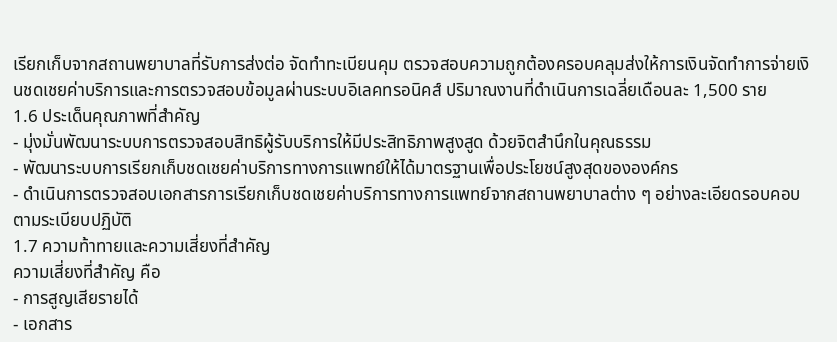เรียกเก็บจากสถานพยาบาลที่รับการส่งต่อ จัดทำทะเบียนคุม ตรวจสอบความถูกต้องครอบคลุมส่งให้การเงินจัดทำการจ่ายเงินชดเชยค่าบริการและการตรวจสอบข้อมูลผ่านระบบอิเลคทรอนิคส์ ปริมาณงานที่ดำเนินการเฉลี่ยเดือนละ 1,500 ราย
1.6 ประเด็นคุณภาพที่สำคัญ
- มุ่งมั่นพัฒนาระบบการตรวจสอบสิทธิผู้รับบริการให้มีประสิทธิภาพสูงสูด ด้วยจิตสำนึกในคุณธรรม
- พัฒนาระบบการเรียกเก็บชดเชยค่าบริการทางการแพทย์ให้ได้มาตรฐานเพื่อประโยชน์สูงสุดขององค์กร
- ดำเนินการตรวจสอบเอกสารการเรียกเก็บชดเชยค่าบริการทางการแพทย์จากสถานพยาบาลต่าง ๆ อย่างละเอียดรอบคอบตามระเบียบปฏิบัติ
1.7 ความท้าทายและความเสี่ยงที่สำคัญ
ความเสี่ยงที่สำคัญ คือ
- การสูญเสียรายได้
- เอกสาร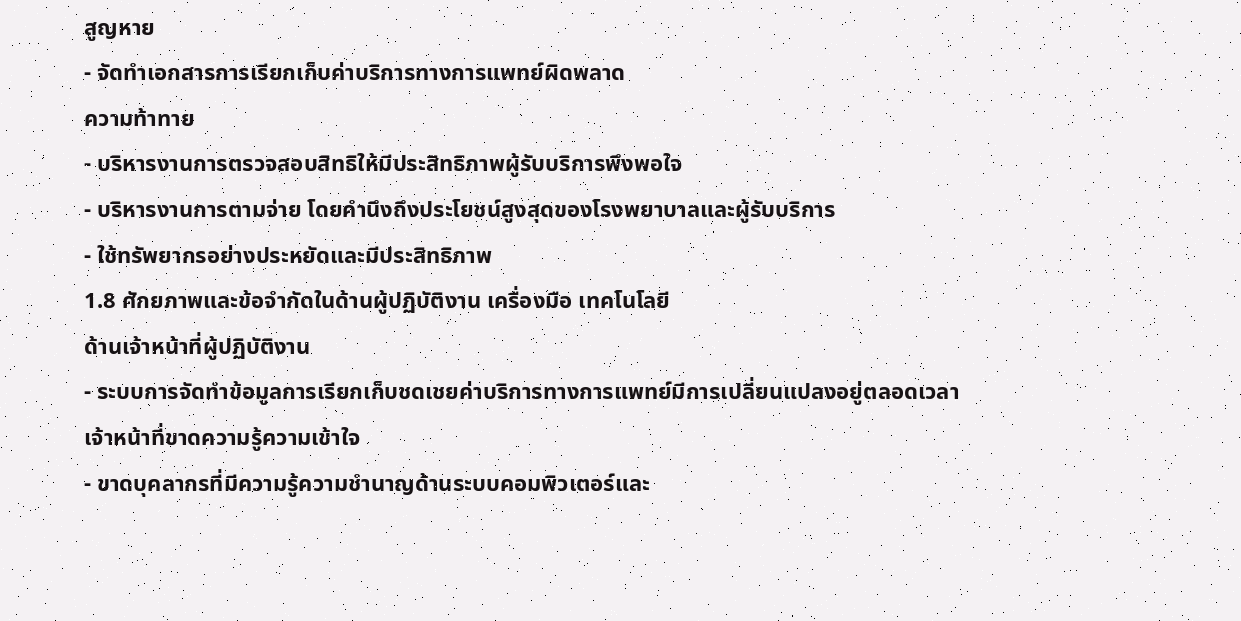สูญหาย
- จัดทำเอกสารการเรียกเก็บค่าบริการทางการแพทย์ผิดพลาด
ความท้าทาย
- บริหารงานการตรวจสอบสิทธิให้มีประสิทธิภาพผู้รับบริการพึงพอใจ
- บริหารงานการตามจ่าย โดยคำนึงถึงประโยชน์สูงสุดของโรงพยาบาลและผู้รับบริการ
- ใช้ทรัพยากรอย่างประหยัดและมีประสิทธิภาพ
1.8 ศักยภาพและข้อจำกัดในด้านผู้ปฏิบัติงาน เครื่องมือ เทคโนโลยี
ด้านเจ้าหน้าที่ผู้ปฏิบัติงาน
- ระบบการจัดทำข้อมูลการเรียกเก็บชดเชยค่าบริการทางการแพทย์มีการเปลี่ยนแปลงอยู่ตลอดเวลา เจ้าหน้าที่ขาดความรู้ความเข้าใจ
- ขาดบุคลากรที่มีความรู้ความชำนาญด้านระบบคอมพิวเตอร์และ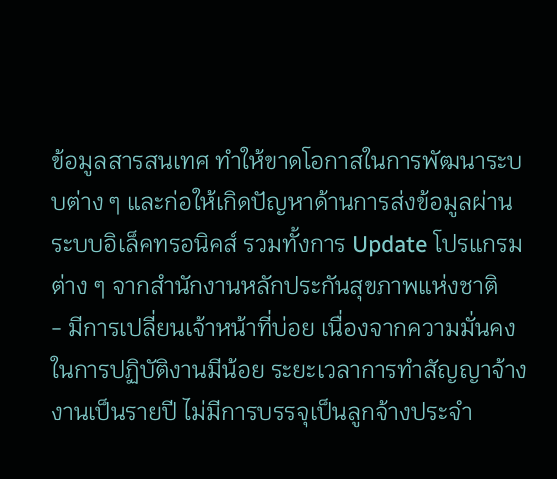ข้อมูลสารสนเทศ ทำให้ขาดโอกาสในการพัฒนาระบบต่าง ๆ และก่อให้เกิดปัญหาด้านการส่งข้อมูลผ่านระบบอิเล็คทรอนิคส์ รวมทั้งการ Update โปรแกรมต่าง ๆ จากสำนักงานหลักประกันสุขภาพแห่งชาติ
- มีการเปลี่ยนเจ้าหน้าที่บ่อย เนื่องจากความมั่นคงในการปฏิบัติงานมีน้อย ระยะเวลาการทำสัญญาจ้างงานเป็นรายปี ไม่มีการบรรจุเป็นลูกจ้างประจำ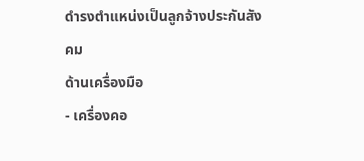ดำรงตำแหน่งเป็นลูกจ้างประกันสังคม
ด้านเครื่องมือ
- เครื่องคอ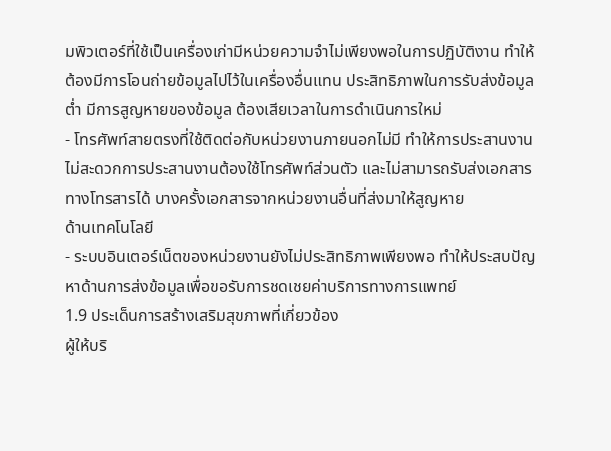มพิวเตอร์ที่ใช้เป็นเครื่องเก่ามีหน่วยความจำไม่เพียงพอในการปฏิบัติงาน ทำให้ต้องมีการโอนถ่ายข้อมูลไปไว้ในเครื่องอื่นแทน ประสิทธิภาพในการรับส่งข้อมูลต่ำ มีการสูญหายของข้อมูล ต้องเสียเวลาในการดำเนินการใหม่
- โทรศัพท์สายตรงที่ใช้ติดต่อกับหน่วยงานภายนอกไม่มี ทำให้การประสานงานไม่สะดวกการประสานงานต้องใช้โทรศัพท์ส่วนตัว และไม่สามารถรับส่งเอกสารทางโทรสารได้ บางครั้งเอกสารจากหน่วยงานอื่นที่ส่งมาให้สูญหาย
ด้านเทคโนโลยี
- ระบบอินเตอร์เน็ตของหน่วยงานยังไม่ประสิทธิภาพเพียงพอ ทำให้ประสบปัญหาด้านการส่งข้อมูลเพื่อขอรับการชดเชยค่าบริการทางการแพทย์
1.9 ประเด็นการสร้างเสริมสุขภาพที่เกี่ยวข้อง
ผู้ให้บริ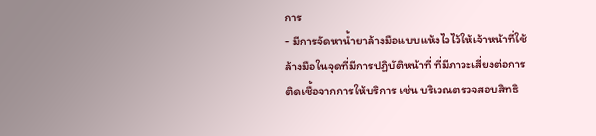การ
- มีการจัดหาน้ำยาล้างมือแบบแห้งไวไว้ให้เจ้าหน้าที่ใช้ล้างมือในจุดที่มีการปฏิบัติหน้าที่ ที่มีภาวะเสี่ยงต่อการติดเชื้อจากการให้บริการ เช่น บริเวณตรวจสอบสิทธิ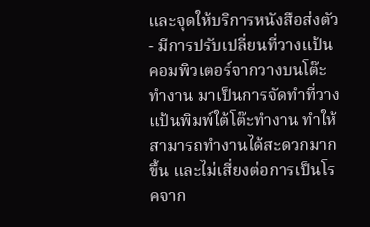และจุดให้บริการหนังสือส่งตัว
- มีการปรับเปลี่ยนที่วางแป้นคอมพิวเตอร์จากวางบนโต๊ะทำงาน มาเป็นการจัดทำที่วางแป้นพิมพ์ใต้โต๊ะทำงาน ทำให้สามารถทำงานได้สะดวกมากขึ้น และไม่เสี่ยงต่อการเป็นโรคจาก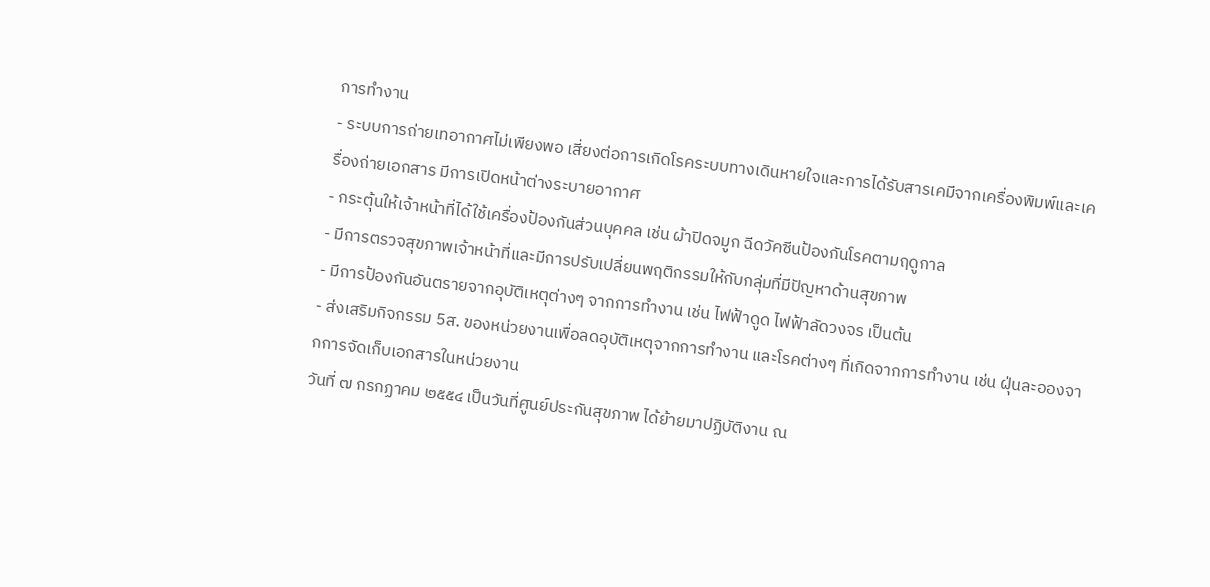การทำงาน
- ระบบการถ่ายเทอากาศไม่เพียงพอ เสี่ยงต่อการเกิดโรคระบบทางเดินหายใจและการได้รับสารเคมีจากเครื่องพิมพ์และเครื่องถ่ายเอกสาร มีการเปิดหน้าต่างระบายอากาศ
- กระตุ้นให้เจ้าหน้าที่ได้ใช้เครื่องป้องกันส่วนบุคคล เช่น ผ้าปิดจมูก ฉีดวัคซีนป้องกันโรคตามฤดูกาล
- มีการตรวจสุขภาพเจ้าหน้าที่และมีการปรับเปลี่ยนพฤติกรรมให้กับกลุ่มที่มีปัญหาด้านสุขภาพ
- มีการป้องกันอันตรายจากอุบัติเหตุต่างๆ จากการทำงาน เช่น ไฟฟ้าดูด ไฟฟ้าลัดวงจร เป็นต้น
- ส่งเสริมกิจกรรม 5ส. ของหน่วยงานเพื่อลดอุบัติเหตุจากการทำงาน และโรคต่างๆ ที่เกิดจากการทำงาน เช่น ฝุ่นละอองจากการจัดเก็บเอกสารในหน่วยงาน
วันที่ ๗ กรกฏาคม ๒๕๕๔ เป็นวันที่ศูนย์ประกันสุขภาพ ได้ย้ายมาปฏิบัติงาน ณ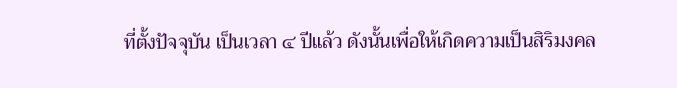ที่ตั้งปัจจุบัน เป็นเวลา ๔ ปีแล้ว ดังนั้นเพื่อให้เกิดความเป็นสิริมงคล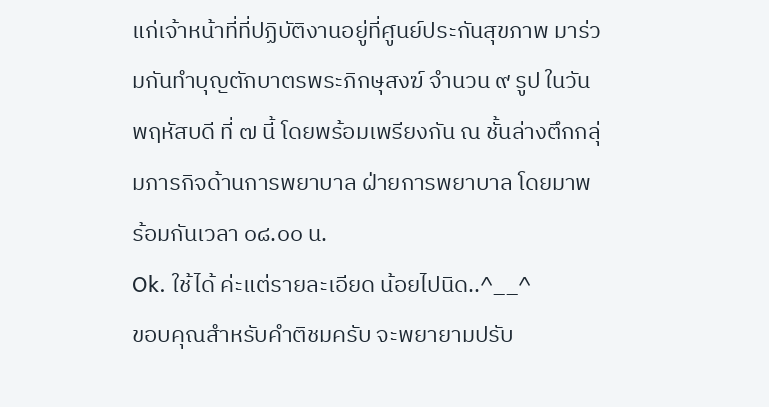แก่เจ้าหน้าที่ที่ปฏิบัติงานอยู่ที่ศูนย์ประกันสุขภาพ มาร่วมกันทำบุญตักบาตรพระภิกษุสงฆ์ จำนวน ๙ รูป ในวันพฤหัสบดี ที่ ๗ นี้ โดยพร้อมเพรียงกัน ณ ชั้นล่างตึกกลุ่มภารกิจด้านการพยาบาล ฝ่ายการพยาบาล โดยมาพร้อมกันเวลา ๐๘.๐๐ น.
Ok. ใช้ได้ ค่ะแต่รายละเอียด น้อยไปนิด..^__^
ขอบคุณสำหรับคำติชมครับ จะพยายามปรับ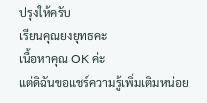ปรุงให้ครับ
เรียนคุณยงยุทธคะ
เนื้อหาคุณ OK ค่ะ
แต่ดิฉันขอแชร์ความรู้เพิ่มเติมหน่อย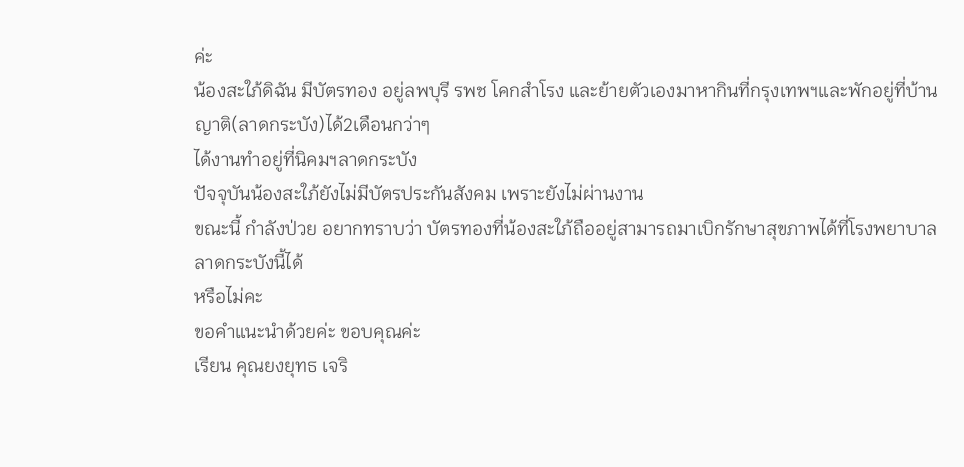ค่ะ
น้องสะใภ้ดิฉัน มีบัตรทอง อยู่ลพบุรี รพช โคกสำโรง และย้ายตัวเองมาหากินที่กรุงเทพฯและพักอยู่ที่บ้านญาติ(ลาดกระบัง)ได้2เดือนกว่าๆ
ได้งานทำอยู่ที่นิคมฯลาดกระบัง
ปัจจุบันน้องสะใภ้ยังไม่มีบัตรประกันสังคม เพราะยังไม่ผ่านงาน
ขณะนี้ กำลังป่วย อยากทราบว่า บัตรทองที่น้องสะใภ้ถืออยู่สามารถมาเบิกรักษาสุขภาพได้ที่โรงพยาบาลลาดกระบังนี้ได้
หรือไม่คะ
ขอคำแนะนำด้วยค่ะ ขอบคุณค่ะ
เรียน คุณยงยุทธ เจริ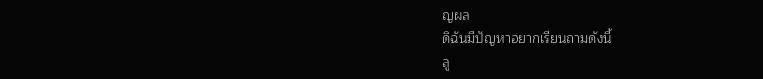ญผล
ดิฉันมีปัญหาอยากเรียนถามดังนี้
ลู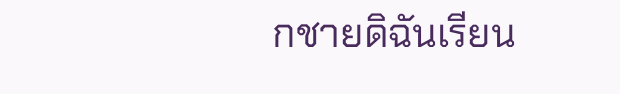กชายดิฉันเรียน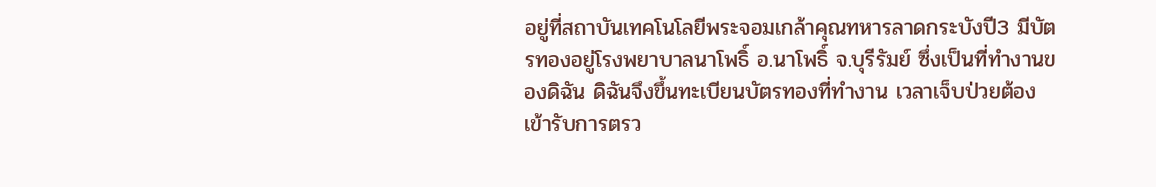อยู่ที่สถาบันเทคโนโลยีพระจอมเกล้าคุณทหารลาดกระบังปี3 มีบัตรทองอยู่โรงพยาบาลนาโพธิ์ อ.นาโพธิ์ จ.บุรีรัมย์ ซึ่งเป็นที่ทำงานของดิฉัน ดิฉันจึงขึ้นทะเบียนบัตรทองที่ทำงาน เวลาเจ็บป่วยต้องเข้ารับการตรว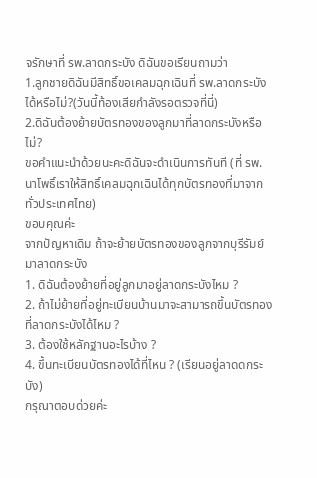จรักษาที่ รพ.ลาดกระบัง ดิฉันขอเรียนถามว่า
1.ลูกชายดิฉันมีสิทธิ์ขอเคลมฉุกเฉินที่ รพ.ลาดกระบังได้หรือไม่?(วันนี้ท้องเสียกำลังรอตรวจที่นี่)
2.ดิฉันต้องย้ายบัตรทองของลูกมาที่ลาดกระบังหรือไม่?
ขอคำแนะนำด้วยนะคะดิฉันจะดำเนินการทันที (ที่ รพ.นาโพธิ์เราให้สิทธิ์เคลมฉุกเฉินได้ทุกบัตรทองที่มาจากทั่วประเทศไทย)
ขอบคุณค่ะ
จากปัญหาเดิม ถ้าจะย้ายบัตรทองของลูกจากบุรีรัมย์มาลาดกระบัง
1. ดิฉันต้องย้ายที่อยู่ลูกมาอยู่ลาดกระบังไหม ?
2. ถ้าไม่ย้ายที่อยู่ทะเบียนบ้านมาจะสามารถขึ้นบัตรทองที่ลาดกระบังได้ไหม ?
3. ต้องใช้หลักฐานอะไรบ้าง ?
4. ขึ้นทะเบียนบัตรทองได้ที่ไหน ? (เรียนอยู่ลาดดกระบัง)
กรุณาตอบด่วยค่ะ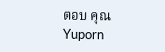ตอบ คุณ Yuporn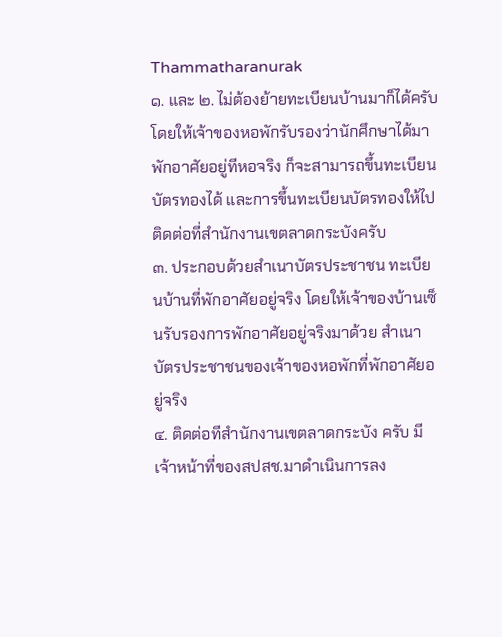Thammatharanurak
๑. และ ๒. ไม่ต้องย้ายทะเบียนบ้านมาก็ได้ครับ โดยให้เจ้าของหอพักรับรองว่านักศึกษาได้มาพักอาศัยอยู่ทีหอจริง ก็จะสามารถขึ้นทะเบียนบัตรทองได้ และการขึ้นทะเบียนบัตรทองให้ไปติดต่อที่สำนักงานเขตลาดกระบังครับ
๓. ประกอบด้วยสำเนาบัตรประชาชน ทะเบียนบ้านที่พักอาศัยอยู่จริง โดยให้เจ้าของบ้านเซ็นรับรองการพักอาศัยอยู่จริงมาด้วย สำเนาบัตรประชาชนของเจ้าของหอพักที่พักอาศัยอยู่จริง
๔. ติดต่อทีสำนักงานเขตลาดกระบัง ครับ มีเจ้าหน้าที่ของสปสช.มาดำเนินการลง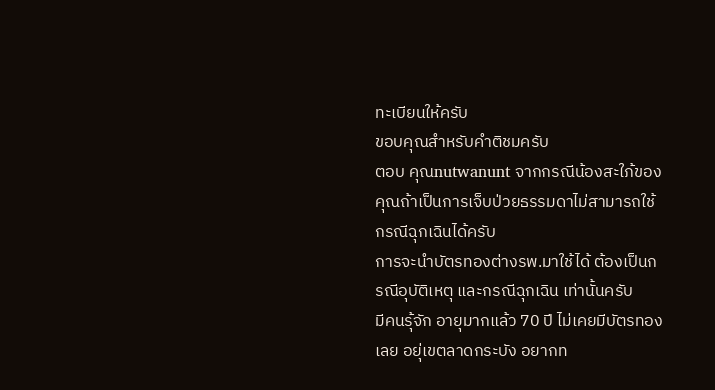ทะเบียนให้ครับ
ขอบคุณสำหรับคำติชมครับ
ตอบ คุณnutwanunt จากกรณีน้องสะใภ้ของคุณถ้าเป็นการเจ็บป่วยธรรมดาไม่สามารถใช้กรณีฉุกเฉินได้ครับ
การจะนำบัตรทองต่างรพ.มาใช้ได้ ต้องเป็นกรณีอุบัติเหตุ และกรณีฉุกเฉิน เท่านั้นครับ
มีคนรุ้จัก อายุมากแล้ว 70 ปี ไม่เคยมีบัตรทองเลย อยุ่เขตลาดกระบัง อยากท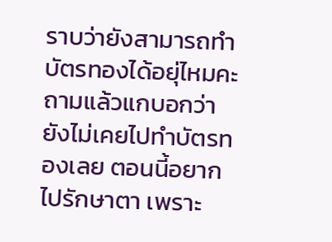ราบว่ายังสามารถทำบัตรทองได้อยุ่ไหมคะ ถามแล้วแกบอกว่า ยังไม่เคยไปทำบัตรทองเลย ตอนนี้อยากไปรักษาตา เพราะ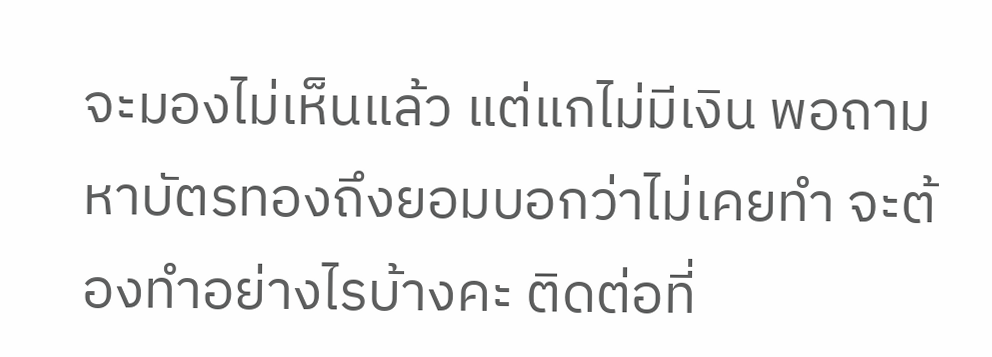จะมองไม่เห็นแล้ว แต่แกไม่มีเงิน พอถามหาบัตรทองถึงยอมบอกว่าไม่เคยทำ จะต้องทำอย่างไรบ้างคะ ติดต่อที่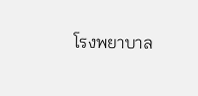โรงพยาบาล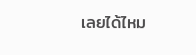เลยได้ไหม